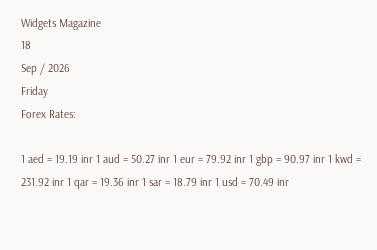Widgets Magazine
18
Sep / 2026
Friday
Forex Rates:

1 aed = 19.19 inr 1 aud = 50.27 inr 1 eur = 79.92 inr 1 gbp = 90.97 inr 1 kwd = 231.92 inr 1 qar = 19.36 inr 1 sar = 18.79 inr 1 usd = 70.49 inr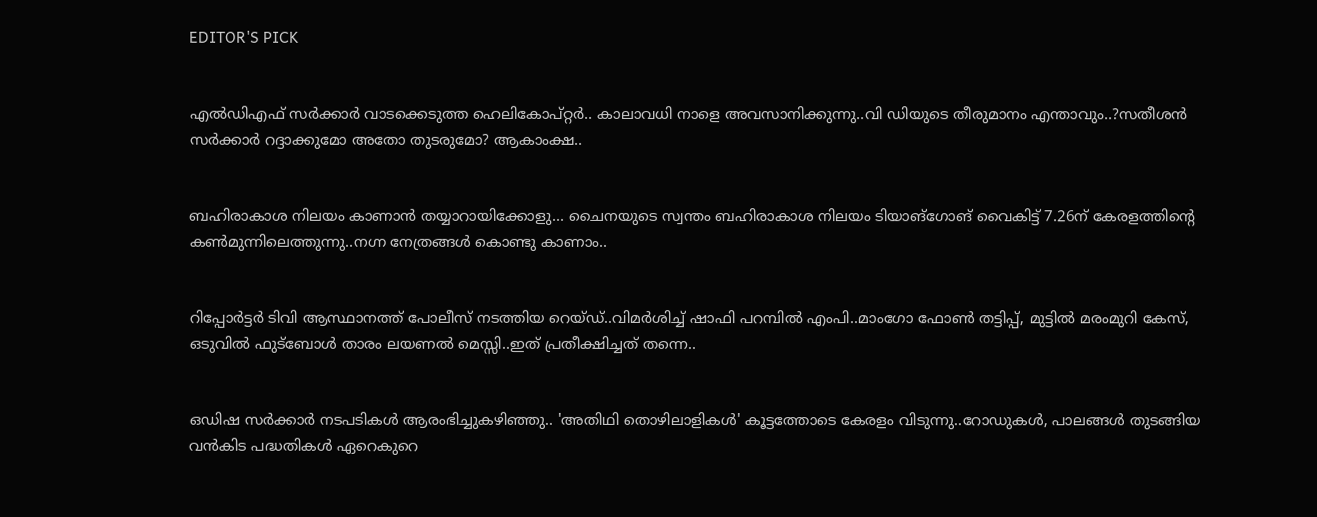EDITOR'S PICK


എൽഡിഎഫ് സർക്കാർ വാടക്കെടുത്ത ഹെലികോപ്റ്റർ.. കാലാവധി നാളെ അവസാനിക്കുന്നു..വി ഡിയുടെ തീരുമാനം എന്താവും..?സതീശൻ സർക്കാർ റദ്ദാക്കുമോ അതോ തുടരുമോ? ആകാംക്ഷ..


ബഹിരാകാശ നിലയം കാണാൻ തയ്യാറായിക്കോളു... ചൈനയുടെ സ്വന്തം ബഹിരാകാശ നിലയം ടിയാങ്ഗോങ് വൈകിട്ട് 7.26ന് കേരളത്തിന്റെ കൺമുന്നിലെത്തുന്നു..നഗ്ന നേത്രങ്ങൾ കൊണ്ടു കാണാം..


റിപ്പോര്‍ട്ടര്‍ ടിവി ആസ്ഥാനത്ത് പോലീസ് നടത്തിയ റെയ്ഡ്..വിമർശിച്ച് ഷാഫി പറമ്പില്‍ എംപി..മാംഗോ ഫോണ്‍ തട്ടിപ്പ്, മുട്ടില്‍ മരംമുറി കേസ്, ഒടുവില്‍ ഫുട്‌ബോള്‍ താരം ലയണല്‍ മെസ്സി..ഇത് പ്രതീക്ഷിച്ചത് തന്നെ..


ഒഡിഷ സർക്കാർ നടപടികൾ ആരംഭിച്ചുകഴിഞ്ഞു.. 'അതിഥി തൊഴിലാളികൾ' കൂട്ടത്തോടെ കേരളം വിടുന്നു..റോഡുകൾ, പാലങ്ങൾ തുടങ്ങിയ വൻകിട പദ്ധതികൾ ഏറെകുറെ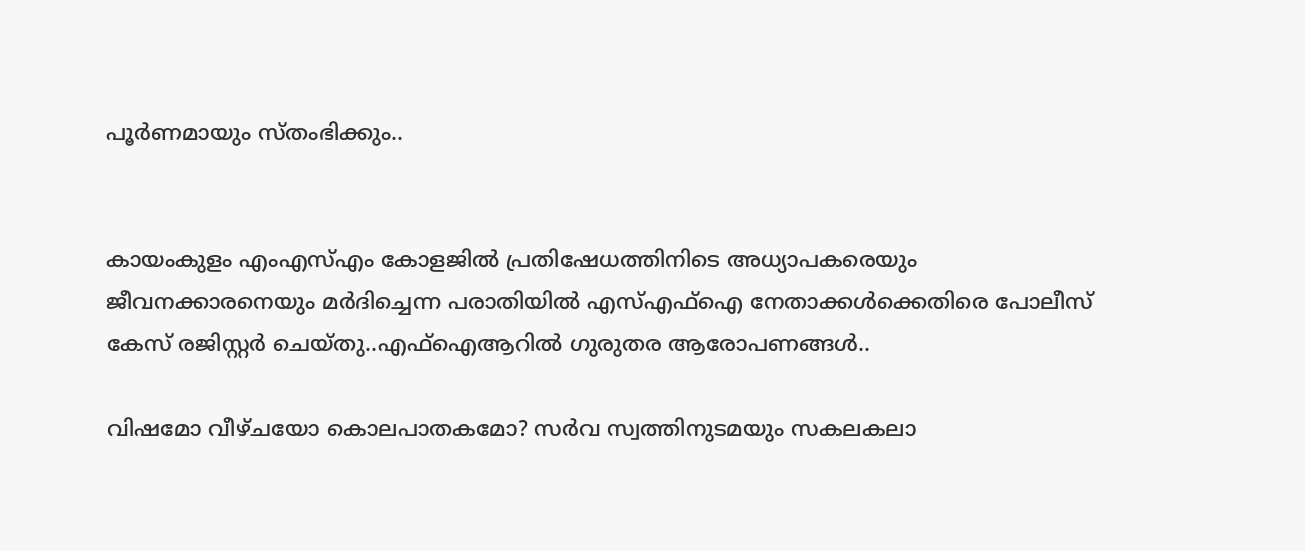പൂർണമായും സ്തംഭിക്കും..


കായംകുളം എംഎസ്എം കോളജില്‍ പ്രതിഷേധത്തിനിടെ അധ്യാപകരെയും ജീവനക്കാരനെയും മര്‍ദിച്ചെന്ന പരാതിയില്‍ എസ്എഫ്‌ഐ നേതാക്കള്‍ക്കെതിരെ പോലീസ് കേസ് രജിസ്റ്റര്‍ ചെയ്തു..എഫ്‌ഐആറില്‍ ഗുരുതര ആരോപണങ്ങൾ..

വിഷമോ വീഴ്ചയോ കൊലപാതകമോ? സര്‍വ സ്വത്തിനുടമയും സകലകലാ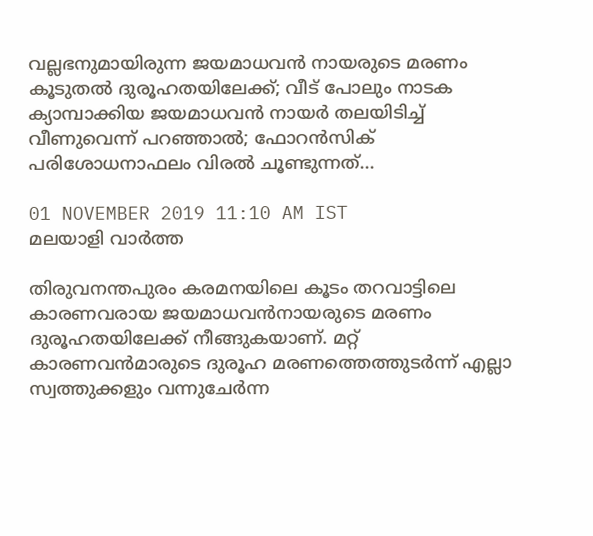വല്ലഭനുമായിരുന്ന ജയമാധവന്‍ നായരുടെ മരണം കൂടുതല്‍ ദുരൂഹതയിലേക്ക്; വീട് പോലും നാടക ക്യാമ്പാക്കിയ ജയമാധവന്‍ നായര്‍ തലയിടിച്ച് വീണുവെന്ന് പറഞ്ഞാല്‍; ഫോറന്‍സിക് പരിശോധനാഫലം വിരല്‍ ചൂണ്ടുന്നത്...

01 NOVEMBER 2019 11:10 AM IST
മലയാളി വാര്‍ത്ത

തിരുവനന്തപുരം കരമനയിലെ കൂടം തറവാട്ടിലെ കാരണവരായ ജയമാധവന്‍നായരുടെ മരണം ദുരൂഹതയിലേക്ക് നീങ്ങുകയാണ്. മറ്റ് കാരണവന്‍മാരുടെ ദുരൂഹ മരണത്തെത്തുടര്‍ന്ന് എല്ലാ സ്വത്തുക്കളും വന്നുചേര്‍ന്ന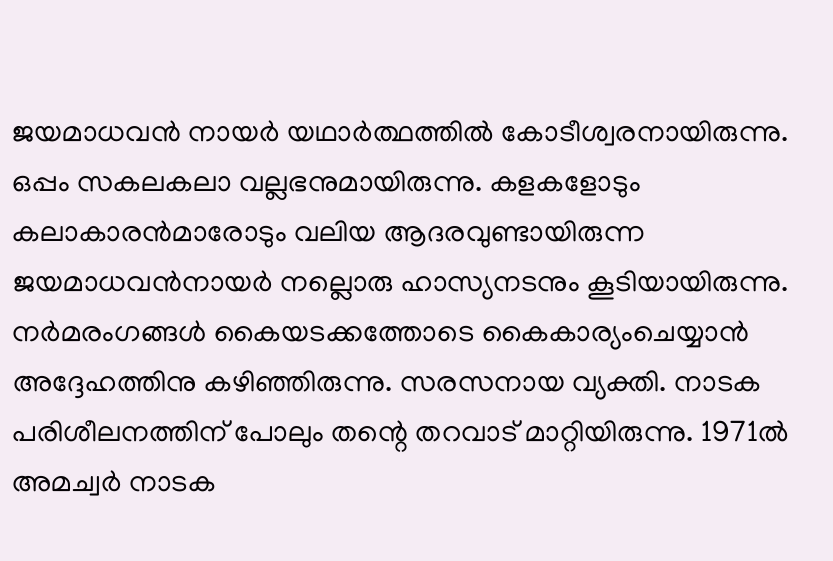ജയമാധവന്‍ നായര്‍ യഥാര്‍ത്ഥത്തില്‍ കോടീശ്വരനായിരുന്നു. ഒപ്പം സകലകലാ വല്ലഭനുമായിരുന്നു. കളകളോടും കലാകാരന്‍മാരോടും വലിയ ആദരവുണ്ടായിരുന്ന ജയമാധവന്‍നായര്‍ നല്ലൊരു ഹാസ്യനടനും കൂടിയായിരുന്നു. നര്‍മരംഗങ്ങള്‍ കൈയടക്കത്തോടെ കൈകാര്യംചെയ്യാന്‍ അദ്ദേഹത്തിനു കഴിഞ്ഞിരുന്നു. സരസനായ വ്യക്തി. നാടക പരിശീലനത്തിന് പോലും തന്റെ തറവാട് മാറ്റിയിരുന്നു. 1971ല്‍ അമച്വര്‍ നാടക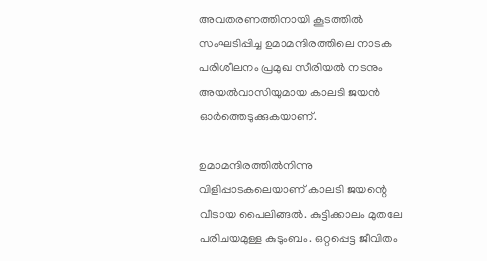അവതരണത്തിനായി കൂടത്തില്‍ സംഘടിപ്പിച്ച ഉമാമന്ദിരത്തിലെ നാടക പരിശീലനം പ്രമുഖ സീരിയല്‍ നടനും അയല്‍വാസിയുമായ കാലടി ജയന്‍ ഓര്‍ത്തെടുക്കുകയാണ്.

ഉമാമന്ദിരത്തില്‍നിന്നു വിളിപ്പാടകലെയാണ് കാലടി ജയന്റെ വീടായ പൈലിങ്ങല്‍. കുട്ടിക്കാലം മുതലേ പരിചയമുള്ള കുടുംബം. ഒറ്റപ്പെട്ട ജീവിതം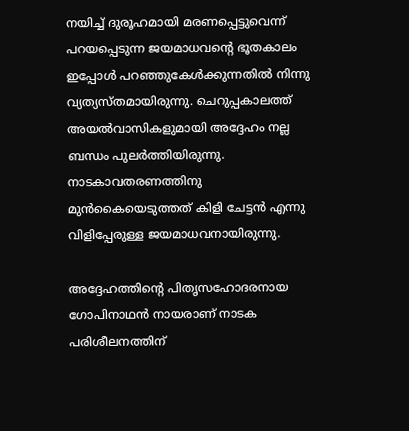നയിച്ച് ദുരൂഹമായി മരണപ്പെട്ടുവെന്ന് പറയപ്പെടുന്ന ജയമാധവന്റെ ഭൂതകാലം ഇപ്പോള്‍ പറഞ്ഞുകേള്‍ക്കുന്നതില്‍ നിന്നു വ്യത്യസ്തമായിരുന്നു. ചെറുപ്പകാലത്ത് അയല്‍വാസികളുമായി അദ്ദേഹം നല്ല ബന്ധം പുലര്‍ത്തിയിരുന്നു. നാടകാവതരണത്തിനു മുന്‍കൈയെടുത്തത് കിളി ചേട്ടന്‍ എന്നു വിളിപ്പേരുള്ള ജയമാധവനായിരുന്നു.

അദ്ദേഹത്തിന്റെ പിതൃസഹോദരനായ ഗോപിനാഥന്‍ നായരാണ് നാടക പരിശീലനത്തിന്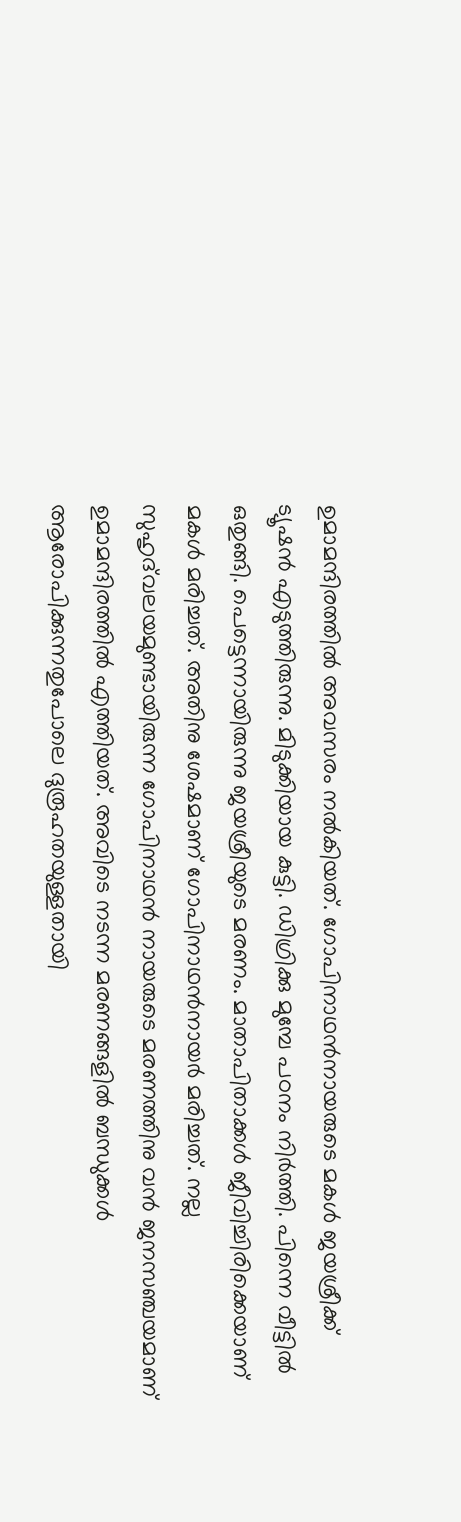ഉമാമന്ദിരത്തില്‍ അവസരം നല്‍കിയത്. ഗോപിനാഥന്‍നായരുടെ മകള്‍ ജയശ്രീക്ക് ട്യൂഷന്‍ എടുത്തിരുന്നു. മിടുക്കിയായ കുട്ടി. ഡിഗ്രിക്കു മുമ്പേ പഠനം നിര്‍ത്തി. പിന്നെ വീട്ടില്‍ ഒതുങ്ങി. പെട്ടെന്നായിരുന്നു ജയശ്രീയുടെ മരണം. മാതാപിതാക്കള്‍ ജീവിച്ചിരിക്കെയാണ് മകള്‍ മരിച്ചത്. അതിനു ശേഷമാണ് ഗോപിനാഥന്‍നായര്‍ മരിച്ചത്. നല്ല സുഹൃദ്‌വലയമുണ്ടായിരുന്ന ഗോപിനാഥന്‍ നായരുടെ മരണത്തിനു വന്‍ ജനസഞ്ചയമാണ് ഉമാമന്ദിരത്തില്‍ എത്തിയത്. അവിടെ നടന്ന മരണങ്ങളില്‍ ബന്ധുക്കള്‍ ആരോപിക്കുന്നതുപോലെ ദുരൂഹതയുള്ളതായി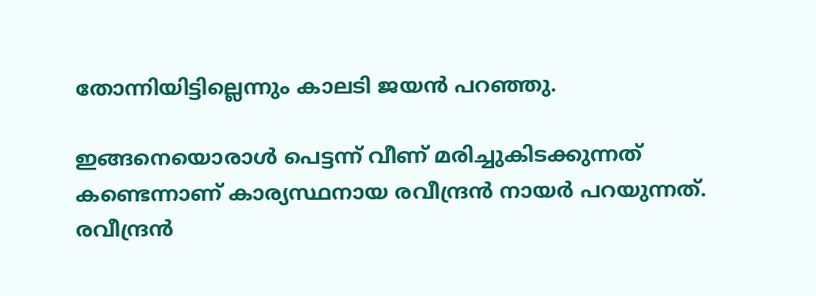തോന്നിയിട്ടില്ലെന്നും കാലടി ജയന്‍ പറഞ്ഞു.

ഇങ്ങനെയൊരാള്‍ പെട്ടന്ന് വീണ് മരിച്ചുകിടക്കുന്നത് കണ്ടെന്നാണ് കാര്യസ്ഥനായ രവീന്ദ്രന്‍ നായര്‍ പറയുന്നത്. രവീന്ദ്രന്‍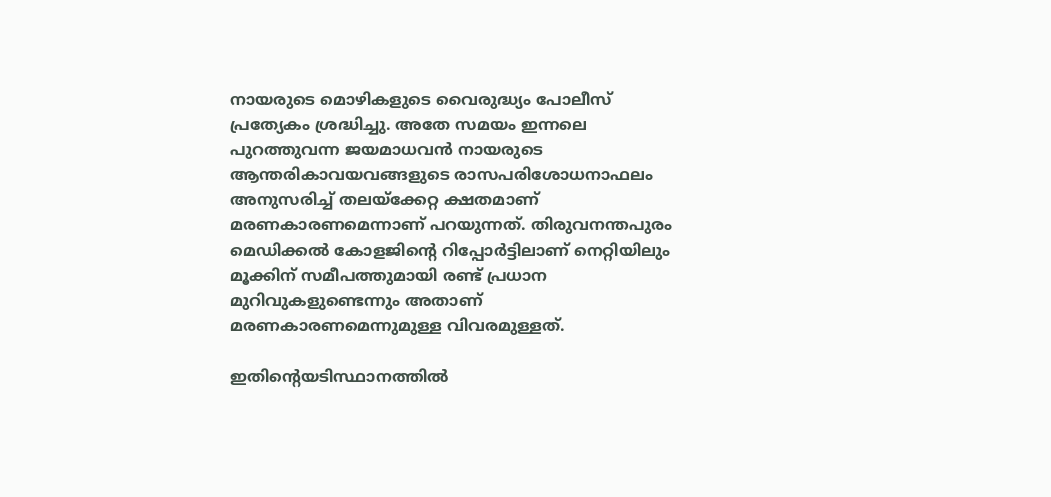നായരുടെ മൊഴികളുടെ വൈരുദ്ധ്യം പോലീസ് പ്രത്യേകം ശ്രദ്ധിച്ചു. അതേ സമയം ഇന്നലെ പുറത്തുവന്ന ജയമാധവന്‍ നായരുടെ ആന്തരികാവയവങ്ങളുടെ രാസപരിശോധനാഫലം അനുസരിച്ച് തലയ്‌ക്കേറ്റ ക്ഷതമാണ് മരണകാരണമെന്നാണ് പറയുന്നത്. തിരുവനന്തപുരം മെഡിക്കല്‍ കോളജിന്റെ റിപ്പോര്‍ട്ടിലാണ് നെറ്റിയിലും മൂക്കിന് സമീപത്തുമായി രണ്ട് പ്രധാന മുറിവുകളുണ്ടെന്നും അതാണ് മരണകാരണമെന്നുമുള്ള വിവരമുള്ളത്.

ഇതിന്റെയടിസ്ഥാനത്തില്‍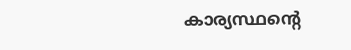കാര്യസ്ഥന്റെ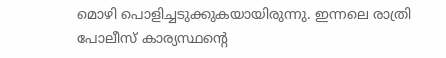മൊഴി പൊളിച്ചടുക്കുകയായിരുന്നു. ഇന്നലെ രാത്രി പോലീസ് കാര്യസ്ഥന്റെ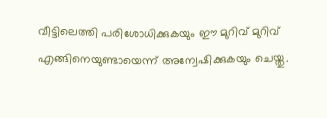വീട്ടിലെത്തി പരിശോധിക്കുകയും ഈ മുറിവ് മുറിവ് എങ്ങിനെയുണ്ടായെന്ന് അന്വേഷിക്കുകയും ചെയ്തു.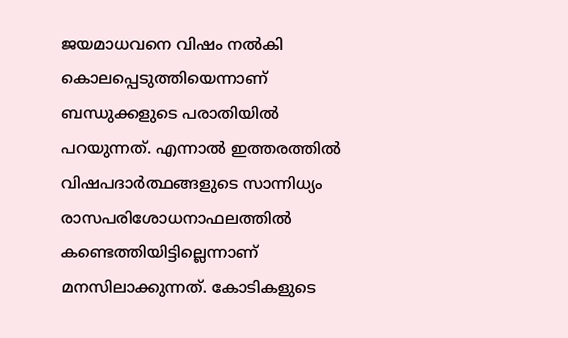ജയമാധവനെ വിഷം നല്‍കി കൊലപ്പെടുത്തിയെന്നാണ് ബന്ധുക്കളുടെ പരാതിയില്‍ പറയുന്നത്. എന്നാല്‍ ഇത്തരത്തില്‍ വിഷപദാര്‍ത്ഥങ്ങളുടെ സാന്നിധ്യം രാസപരിശോധനാഫലത്തില്‍ കണ്ടെത്തിയിട്ടില്ലെന്നാണ് മനസിലാക്കുന്നത്. കോടികളുടെ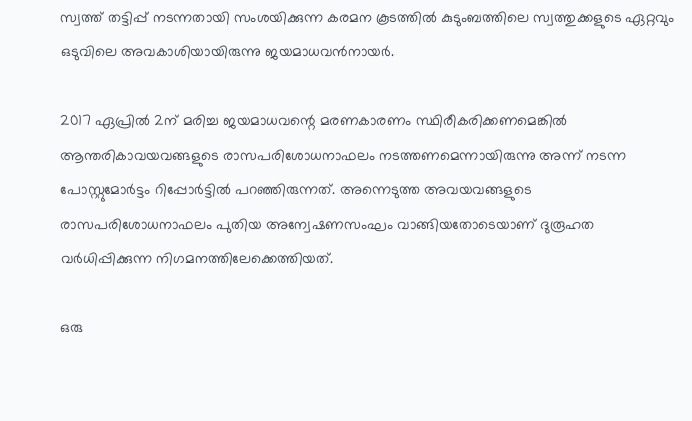സ്വത്ത് തട്ടിപ്പ് നടന്നതായി സംശയിക്കുന്ന കരമന കൂടത്തില്‍ കുടുംബത്തിലെ സ്വത്തുക്കളുടെ ഏറ്റവും ഒടുവിലെ അവകാശിയായിരുന്നു ജയമാധവന്‍നായര്‍.

2017 ഏപ്രില്‍ 2ന് മരിച്ച ജയമാധവന്റെ മരണകാരണം സ്ഥിരീകരിക്കണമെങ്കില്‍ ആന്തരികാവയവങ്ങളുടെ രാസപരിശോധനാഫലം നടത്തണമെന്നായിരുന്നു അന്ന് നടന്ന പോസ്റ്റുമോര്‍ട്ടം റിപ്പോര്‍ട്ടില്‍ പറഞ്ഞിരുന്നത്. അന്നെടുത്ത അവയവങ്ങളുടെ രാസപരിശോധനാഫലം പുതിയ അന്വേഷണസംഘം വാങ്ങിയതോടെയാണ് ദുരൂഹത വര്‍ധിപ്പിക്കുന്ന നിഗമനത്തിലേക്കെത്തിയത്.

ഒരു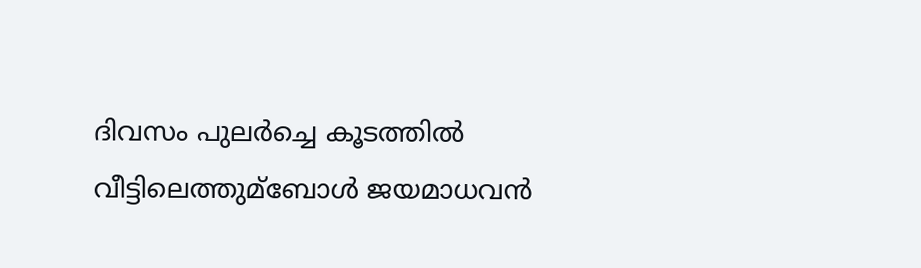ദിവസം പുലര്‍ച്ചെ കൂടത്തില്‍ വീട്ടിലെത്തുമ്‌ബോള്‍ ജയമാധവന്‍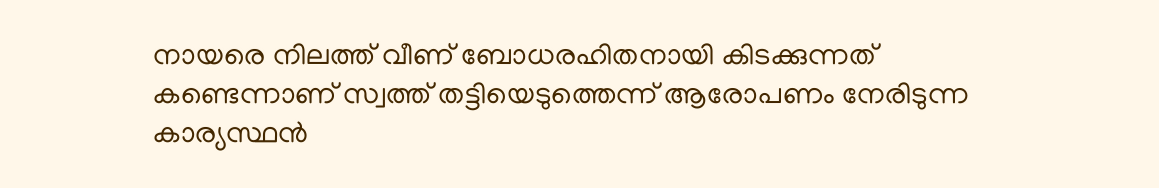നായരെ നിലത്ത് വീണ് ബോധരഹിതനായി കിടക്കുന്നത് കണ്ടെന്നാണ് സ്വത്ത് തട്ടിയെടുത്തെന്ന് ആരോപണം നേരിടുന്ന കാര്യസ്ഥന്‍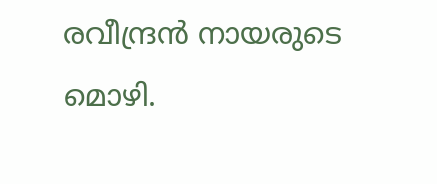രവീന്ദ്രന്‍ നായരുടെ മൊഴി.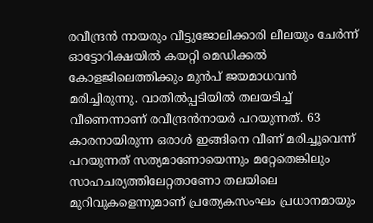രവീന്ദ്രന്‍ നായരും വീട്ടുജോലിക്കാരി ലീലയും ചേര്‍ന്ന് ഓട്ടോറിക്ഷയില്‍ കയറ്റി മെഡിക്കല്‍ കോളജിലെത്തിക്കും മുന്‍പ് ജയമാധവന്‍ മരിച്ചിരുന്നു. വാതില്‍പ്പടിയില്‍ തലയടിച്ച് വീണെന്നാണ് രവീന്ദ്രന്‍നായര്‍ പറയുന്നത്. 63 കാരനായിരുന്ന ഒരാള്‍ ഇങ്ങിനെ വീണ് മരിച്ചൂവെന്ന് പറയുന്നത് സത്യമാണോയെന്നും മറ്റേതെങ്കിലും സാഹചര്യത്തിലേറ്റതാണോ തലയിലെ മുറിവുകളെന്നുമാണ് പ്രത്യേകസംഘം പ്രധാനമായും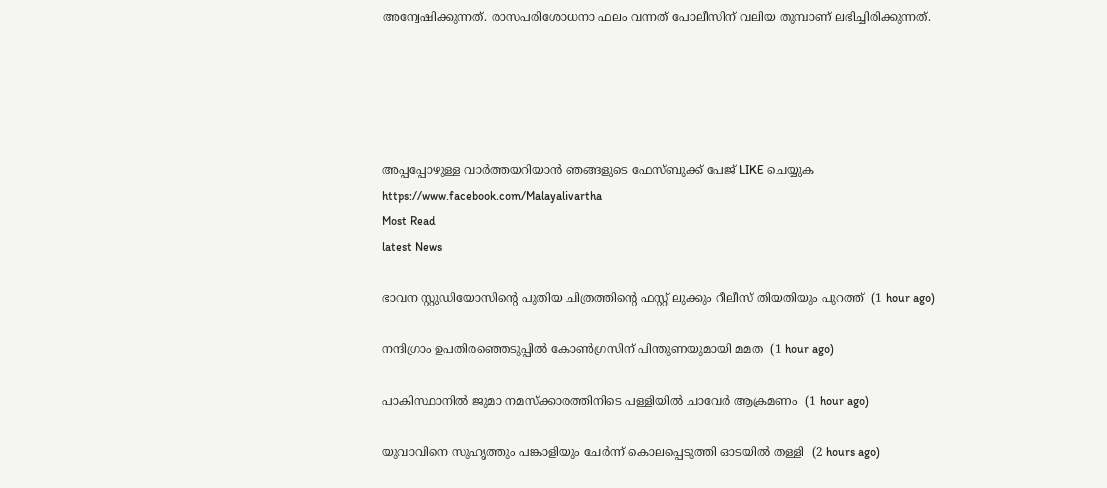അന്വേഷിക്കുന്നത്. രാസപരിശോധനാ ഫലം വന്നത് പോലീസിന് വലിയ തുമ്പാണ് ലഭിച്ചിരിക്കുന്നത്.





അപ്പപ്പോഴുള്ള വാര്‍ത്തയറിയാന്‍ ഞങ്ങളുടെ ഫേസ്‌ബുക്ക്‌ പേജ് LIKE ചെയ്യുക
https://www.facebook.com/Malayalivartha
Most Read
latest News

ഭാവന സ്റ്റുഡിയോസിന്റെ പുതിയ ചിത്രത്തിന്റെ ഫസ്റ്റ് ലുക്കും റീലീസ് തിയതിയും പുറത്ത്  (1 hour ago)

നന്ദിഗ്രാം ഉപതിരഞ്ഞെടുപ്പില്‍ കോണ്‍ഗ്രസിന് പിന്തുണയുമായി മമത  (1 hour ago)

പാകിസ്ഥാനില്‍ ജുമാ നമസ്‌ക്കാരത്തിനിടെ പള്ളിയില്‍ ചാവേര്‍ ആക്രമണം  (1 hour ago)

യുവാവിനെ സുഹൃത്തും പങ്കാളിയും ചേര്‍ന്ന് കൊലപ്പെടുത്തി ഓടയില്‍ തള്ളി  (2 hours ago)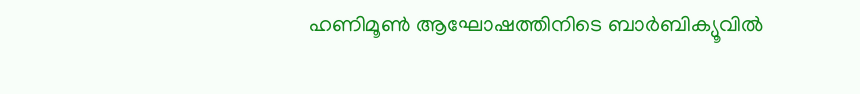ഹണിമൂണ്‍ ആഘോഷത്തിനിടെ ബാര്‍ബിക്യൂവില്‍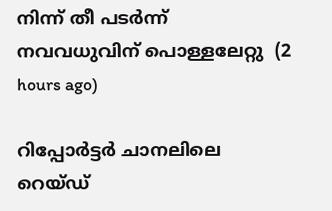നിന്ന് തീ പടര്‍ന്ന് നവവധുവിന് പൊള്ളലേറ്റു  (2 hours ago)

റിപ്പോര്‍ട്ടര്‍ ചാനലിലെ റെയ്ഡ്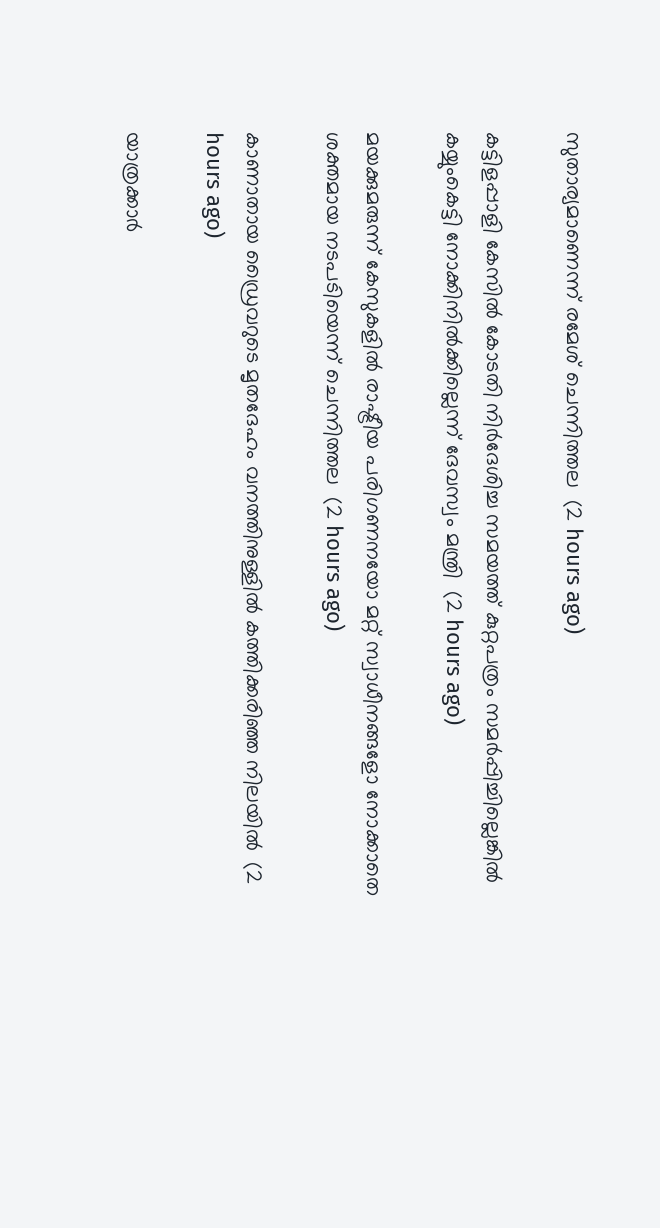സുതാര്യമാണെന്ന് രമേശ് ചെന്നിത്തല  (2 hours ago)

കട്ടിളപ്പാളി കേസില്‍ കോടതി നിര്‍ദേശിച്ച സമയത്ത് കുറ്റപത്രം സമര്‍പ്പിച്ചില്ലെങ്കില്‍ കയ്യുംകെട്ടി നോക്കിനില്‍ക്കില്ലെന്ന് ദേവസ്വം മന്ത്രി  (2 hours ago)

മയക്കുമരുന്ന് കേസുകളില്‍ രാഷ്ട്രീയ പരിഗണനയോ മറ്റ് സ്വാധീനങ്ങളോ നോക്കാതെ ശക്തമായ നടപടിയെന്ന് ചെന്നിത്തല  (2 hours ago)

കാണാതായ ഡ്രൈവറുടെ മൃതദേഹം വനത്തിനുള്ളില്‍ കത്തിക്കരിഞ്ഞ നിലയില്‍  (2 hours ago)

യാത്രക്കാര്‍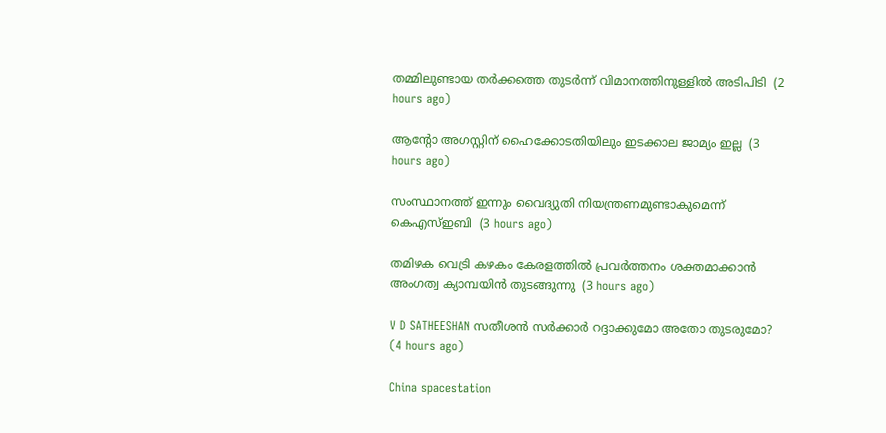തമ്മിലുണ്ടായ തര്‍ക്കത്തെ തുടര്‍ന്ന് വിമാനത്തിനുള്ളില്‍ അടിപിടി  (2 hours ago)

ആന്റോ അഗസ്റ്റിന് ഹൈക്കോടതിയിലും ഇടക്കാല ജാമ്യം ഇല്ല  (3 hours ago)

സംസ്ഥാനത്ത് ഇന്നും വൈദ്യുതി നിയന്ത്രണമുണ്ടാകുമെന്ന് കെഎസ്ഇബി  (3 hours ago)

തമിഴക വെട്രി കഴകം കേരളത്തില്‍ പ്രവര്‍ത്തനം ശക്തമാക്കാന്‍ അംഗത്വ ക്യാമ്പയിന്‍ തുടങ്ങുന്നു  (3 hours ago)

V D SATHEESHAN സതീശൻ സർക്കാർ റദ്ദാക്കുമോ അതോ തുടരുമോ?  (4 hours ago)

China spacestation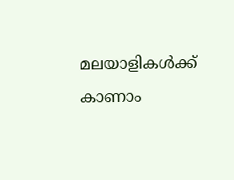മലയാളികൾക്ക് കാണാം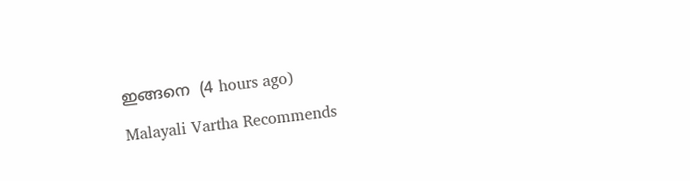ഇങ്ങനെ  (4 hours ago)

Malayali Vartha Recommends